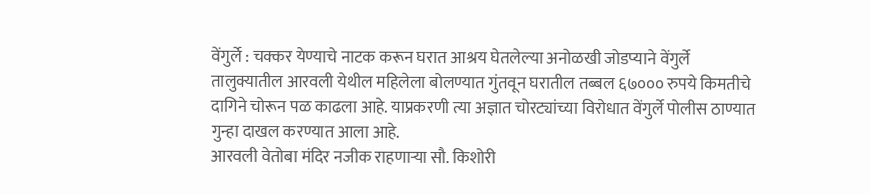वेंगुर्ले : चक्कर येण्याचे नाटक करून घरात आश्रय घेतलेल्या अनोळखी जोडप्याने वेंगुर्ले तालुक्यातील आरवली येथील महिलेला बोलण्यात गुंतवून घरातील तब्बल ६७००० रुपये किमतीचे दागिने चोरून पळ काढला आहे. याप्रकरणी त्या अज्ञात चोरट्यांच्या विरोधात वेंगुर्ले पोलीस ठाण्यात गुन्हा दाखल करण्यात आला आहे.
आरवली वेतोबा मंदिर नजीक राहणाऱ्या सौ. किशोरी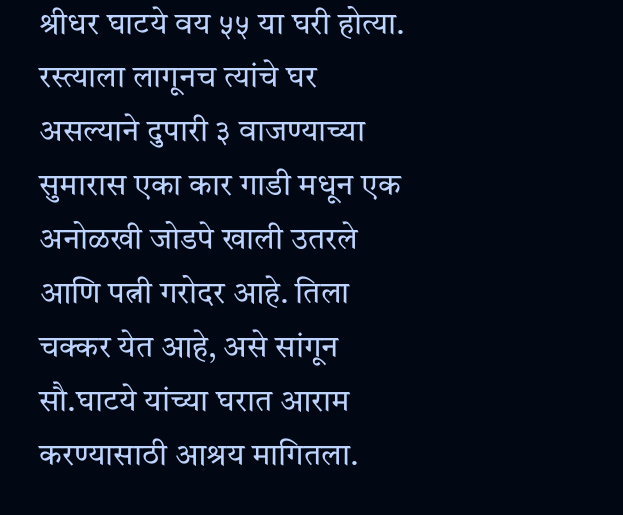श्रीधर घाटये वय ५५ या घरी होत्या. रस्त्याला लागूनच त्यांचे घर असल्याने दुपारी ३ वाजण्याच्या सुमारास एका कार गाडी मधून एक अनोळखी जोडपे खाली उतरले आणि पत्नी गरोदर आहे. तिला चक्कर येत आहे, असे सांगून सौ.घाटये यांच्या घरात आराम करण्यासाठी आश्रय मागितला.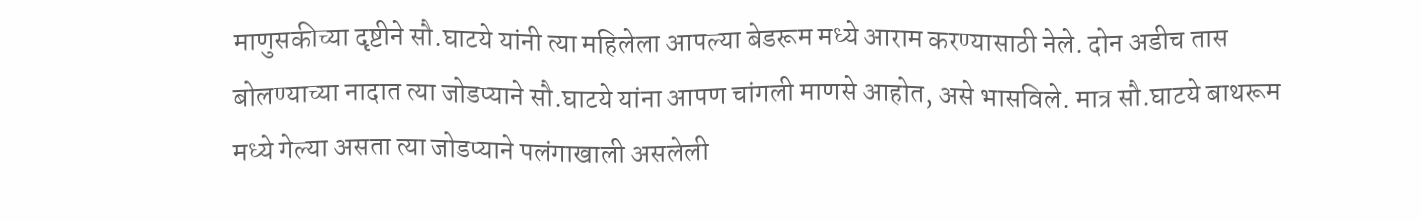माणुसकीच्या दृष्टीने सौ.घाटये यांनी त्या महिलेला आपल्या बेडरूम मध्ये आराम करण्यासाठी नेले. दोन अडीच तास बोलण्याच्या नादात त्या जोडप्याने सौ.घाटये यांना आपण चांगली माणसे आहोत, असे भासविले. मात्र सौ.घाटये बाथरूम मध्ये गेल्या असता त्या जोडप्याने पलंगाखाली असलेली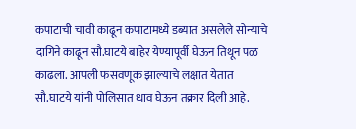कपाटाची चावी काढून कपाटामध्ये डब्यात असलेले सोन्याचे दागिने काढून सौ.घाटये बाहेर येण्यापूर्वी घेऊन तिथून पळ काढला. आपली फसवणूक झाल्याचे लक्षात येतात सौ.घाटये यांनी पोलिसात धाव घेऊन तक्रार दिली आहे.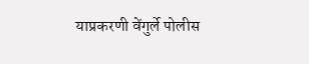याप्रकरणी वेंगुर्ले पोलीस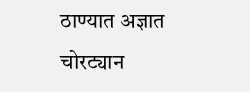ठाण्यात अज्ञात चोरट्यान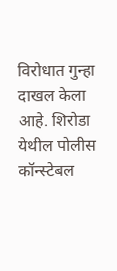विरोधात गुन्हा दाखल केला आहे. शिरोडा येथील पोलीस कॉन्स्टेबल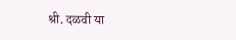श्री. दळवी या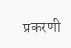प्रकरणी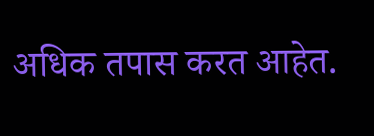अधिक तपास करत आहेत.